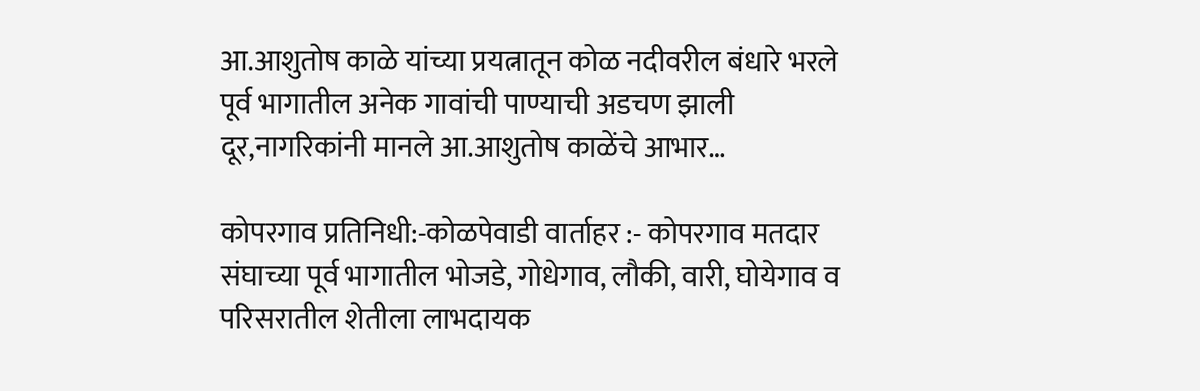आ.आशुतोष काळे यांच्या प्रयत्नातून कोळ नदीवरील बंधारे भरले पूर्व भागातील अनेक गावांची पाण्याची अडचण झाली दूर,नागरिकांनी मानले आ.आशुतोष काळेंचे आभार…

कोपरगाव प्रतिनिधी:-कोळपेवाडी वार्ताहर :- कोपरगाव मतदार संघाच्या पूर्व भागातील भोजडे, गोधेगाव, लौकी, वारी, घोयेगाव व परिसरातील शेतीला लाभदायक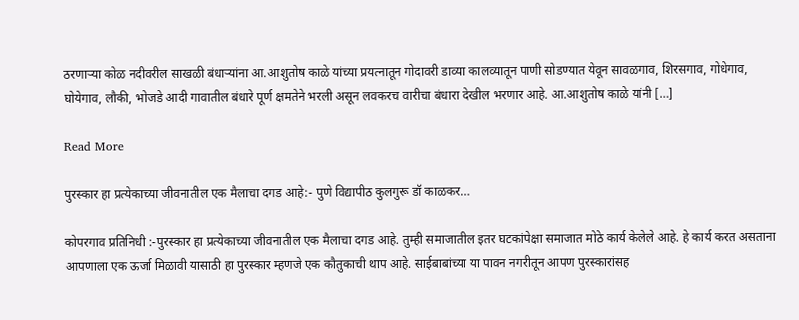ठरणाऱ्या कोळ नदीवरील साखळी बंधाऱ्यांना आ.आशुतोष काळे यांच्या प्रयत्नातून गोदावरी डाव्या कालव्यातून पाणी सोडण्यात येवून सावळगाव, शिरसगाव, गोधेगाव, घोयेगाव, लौकी, भोजडे आदी गावातील बंधारे पूर्ण क्षमतेने भरली असून लवकरच वारीचा बंधारा देखील भरणार आहे. आ.आशुतोष काळे यांनी […]

Read More

पुरस्कार हा प्रत्येकाच्या जीवनातील एक मैलाचा दगड आहे:- पुणे विद्यापीठ कुलगुरू डॉ काळकर…

कोपरगाव प्रतिनिधी :-पुरस्कार हा प्रत्येकाच्या जीवनातील एक मैलाचा दगड आहे. तुम्ही समाजातील इतर घटकांपेक्षा समाजात मोठे कार्य केलेले आहे. हे कार्य करत असताना आपणाला एक ऊर्जा मिळावी यासाठी हा पुरस्कार म्हणजे एक कौतुकाची थाप आहे. साईबाबांच्या या पावन नगरीतून आपण पुरस्कारांसह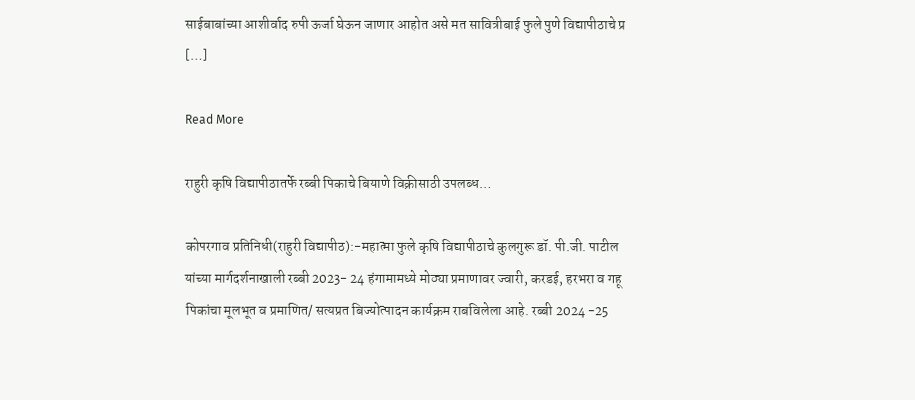साईबाबांच्या आशीर्वाद रुपी ऊर्जा घेऊन जाणार आहोत असे मत सावित्रीबाई फुले पुणे विद्यापीठाचे प्र […]

Read More

राहुरी कृषि विद्यापीठातर्फे रब्बी पिकाचे बियाणे विक्रीसाठी उपलब्ध…

कोपरगाव प्रतिनिधी(राहुरी विद्यापीठ):-महात्मा फुले कृषि विद्यापीठाचे कुलगुरू डॉ. पी.जी. पाटील यांच्या मार्गदर्शनाखाली रब्बी 2023- 24 हंगामामध्ये मोठ्या प्रमाणावर ज्वारी, करडई, हरभरा व गहू पिकांचा मूलभूत व प्रमाणित/ सत्यप्रत बिज्योत्पादन कार्यक्रम राबविलेला आहे. रब्बी 2024 -25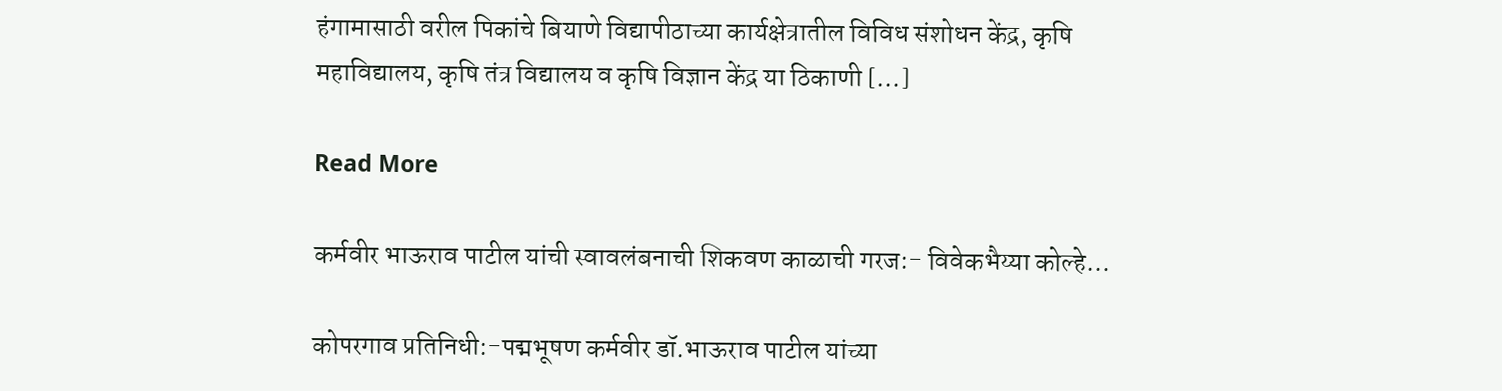हंगामासाठी वरील पिकांचे बियाणे विद्यापीठाच्या कार्यक्षेत्रातील विविध संशोधन केंद्र, कृषि महाविद्यालय, कृषि तंत्र विद्यालय व कृषि विज्ञान केंद्र या ठिकाणी […]

Read More

कर्मवीर भाऊराव पाटील यांची स्वावलंबनाची शिकवण काळाची गरज:- विवेकभैय्या कोल्हे…

कोपरगाव प्रतिनिधी:-पद्मभूषण कर्मवीर डॉ.भाऊराव पाटील यांच्या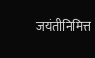जयंतीनिमित्त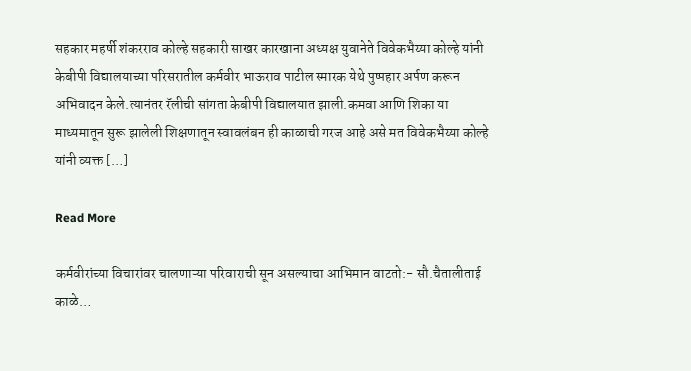सहकार महर्षी शंकरराव कोल्हे सहकारी साखर कारखाना अध्यक्ष युवानेते विवेकभैय्या कोल्हे यांनी केबीपी विद्यालयाच्या परिसरातील कर्मवीर भाऊराव पाटील स्मारक येथे पुष्पहार अर्पण करून अभिवादन केले.त्यानंतर रॅलीची सांगता केबीपी विद्यालयात झाली.कमवा आणि शिका या माध्यमातून सुरू झालेली शिक्षणातून स्वावलंबन ही काळाची गरज आहे असे मत विवेकभैय्या कोल्हे यांनी व्यक्त […]

Read More

कर्मवीरांच्या विचारांवर चालणाऱ्या परिवाराची सून असल्याचा आभिमान वाटतो:- सौ.चैतालीताई काळे…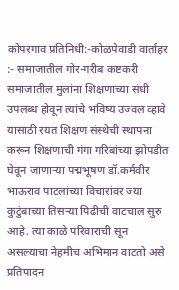कोपरगाव प्रतिनिधी:-कोळपेवाडी वार्ताहर :- समाजातील गोर-गरीब कष्टकरी समाजातील मुलांना शिक्षणाच्या संधी उपलब्ध होवून त्यांचे भविष्य उज्वल व्हावे यासाठी रयत शिक्षण संस्थेची स्थापना करून शिक्षणाची गंगा गरिबांच्या झोपडीत घेवून जाणाऱ्या पद्मभूषण डॉ.कर्मवीर भाऊराव पाटलांच्या विचारांवर ज्या कुटुंबाच्या तिसऱ्या पिढीची वाटचाल सुरु आहे. त्या काळे परिवाराची सून असल्याचा नेहमीच अभिमान वाटतो असे प्रतिपादन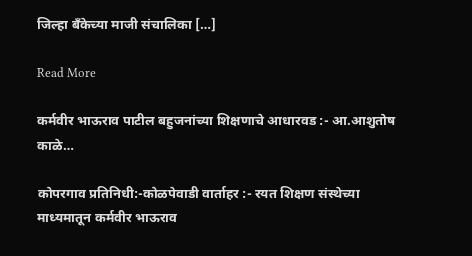जिल्हा बँकेच्या माजी संचालिका […]

Read More

कर्मवीर भाऊराव पाटील बहुजनांच्या शिक्षणाचे आधारवड :- आ.आशुतोष काळे…

कोपरगाव प्रतिनिधी:-कोळपेवाडी वार्ताहर :- रयत शिक्षण संस्थेच्या माध्यमातून कर्मवीर भाऊराव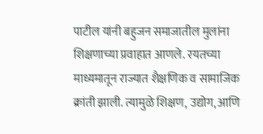पाटील यांनी बहुजन समाजातील मुलांना शिक्षणाच्या प्रवाहात आणले. रयतच्या माध्यमातून राज्यात शैक्षणिक व सामाजिक क्रांती झाली. त्यामुळे शिक्षण, उद्योग, आणि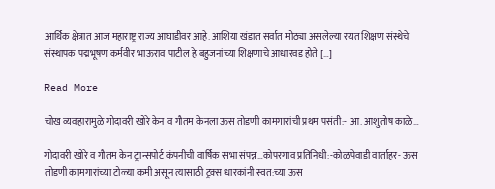आर्थिक क्षेत्रात आज महाराष्ट्र राज्य आघाडीवर आहे. आशिया खंडात सर्वात मोठ्या असलेल्या रयत शिक्षण संस्थेचे संस्थापक पद्मभूषण कर्मवीर भाऊराव पाटील हे बहुजनांच्या शिक्षणाचे आधारवड होते […]

Read More

चोख व्यवहारामुळे गोदावरी खोरे केन व गौतम केनला ऊस तोडणी कामगारांची प्रथम पसंती:- आ. आशुतोष काळे…

गोदावरी खोरे व गौतम केन ट्रान्सपोर्ट कंपनीची वार्षिक सभा संपन्न…कोपरगाव प्रतिनिधी:-कोळपेवाडी वार्ताहर- ऊस तोडणी कामगारांच्या टोळ्या कमी असून त्यासाठी ट्रक्स धारकांनी स्वत:च्या ऊस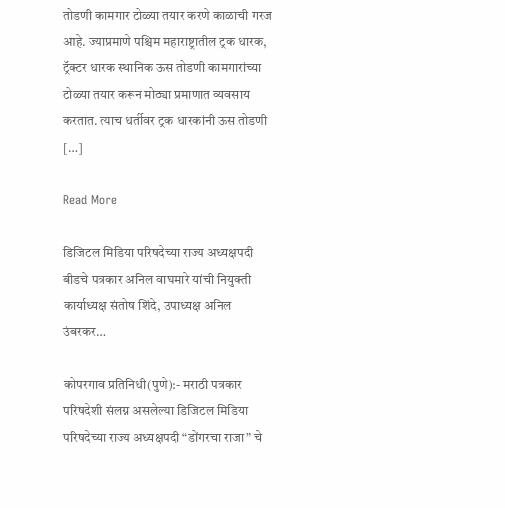तोडणी कामगार टोळ्या तयार करणे काळाची गरज आहे. ज्याप्रमाणे पश्चिम महाराष्ट्रातील ट्रक धारक, ट्रॅक्टर धारक स्थानिक ऊस तोडणी कामगारांच्या टोळ्या तयार करून मोठ्या प्रमाणात व्यवसाय करतात. त्याच धर्तीवर ट्रक धारकांनी ऊस तोडणी […]

Read More

डिजिटल मिडिया परिषदेच्या राज्य अध्यक्षपदी बीडचे पत्रकार अनिल वाघमारे यांची नियुक्ती कार्याध्यक्ष संतोष शिंदे, उपाध्यक्ष अनिल उंबरकर…

कोपरगाव प्रतिनिधी(पुणे):- मराठी पत्रकार परिषदेशी संलग्न असलेल्या डिजिटल मिडिया परिषदेच्या राज्य अध्यक्षपदी “डोंगरचा राजा” चे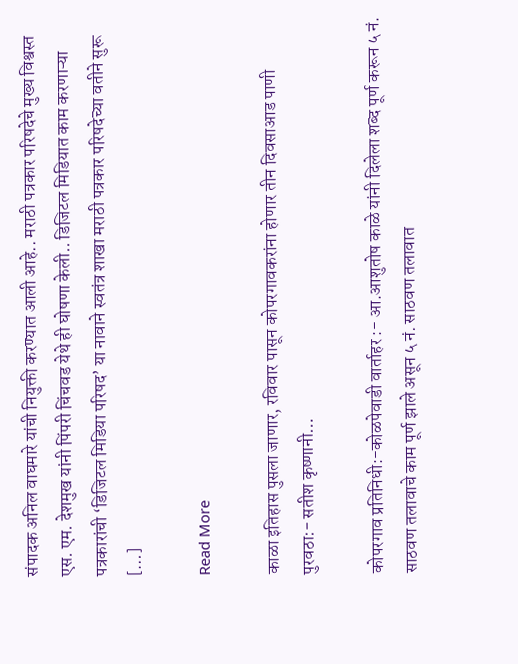संपादक अनिल वाघमारे यांची नियुक्ती करण्यात आली आहे.. मराठी पत्रकार परिषदेचे मुख्य विश्वस्त एस. एम. देशमुख यांनी पिंपरी चिंचवड येथे ही घोषणा केली.. डिजिटल मिडियात काम करणाऱ्या पत्रकारांची ‘डिजिटल मिडिया परिषद’ या नावाने स्वतंत्र शाखा मराठी पत्रकार परिषदेच्या वतीने सुरू […]

Read More

काळा इतिहास पुसला जाणार, रविवार पासून कोपरगावकरांना होणार तीन दिवसाआड पाणी पुरवठा:- सतीश कृष्णानी…

कोपरगाव प्रतिनिधी:-कोळपेवाडी वार्ताहर :- आ.आशुतोष काळे यांनी दिलेला शब्द पूर्ण करून ५ नं. साठवण तलावाचे काम पूर्ण झाले असून ५ नं. साठवण तलावात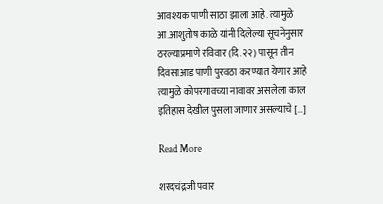आवश्यक पाणी साठा झाला आहे. त्यामुळे आ.आशुतोष काळे यांनी दिलेल्या सूचनेनुसार ठरल्याप्रमाणे रविवार (दि.२२) पासून तीन दिवसाआड पाणी पुरवठा करण्यात येणार आहे त्यामुळे कोपरगावच्या नावावर असलेला काल इतिहास देखील पुसला जाणार असल्याचे […]

Read More

शरदचंद्रजी पवार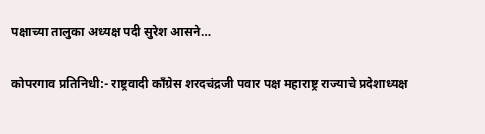पक्षाच्या तालुका अध्यक्ष पदी सुरेश आसने…

कोपरगाव प्रतिनिधी:- राष्ट्रवादी काँग्रेस शरदचंद्रजी पवार पक्ष महाराष्ट्र राज्याचे प्रदेशाध्यक्ष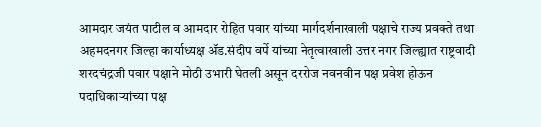आमदार जयंत पाटील व आमदार रोहित पवार यांच्या मार्गदर्शनाखाली पक्षाचे राज्य प्रवक्ते तथा अहमदनगर जिल्हा कार्याध्यक्ष ॲड.संदीप वर्पे यांच्या नेतृत्वाखाली उत्तर नगर जिल्ह्यात राष्ट्रवादी शरदचंद्रजी पवार पक्षाने मोठी उभारी घेतली असून दररोज नवनवीन पक्ष प्रवेश होऊन पदाधिकाऱ्यांच्या पक्ष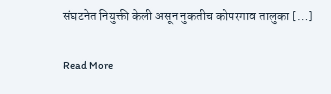संघटनेत नियुक्ती केली असून नुकतीच कोपरगाव तालुका […]

Read More